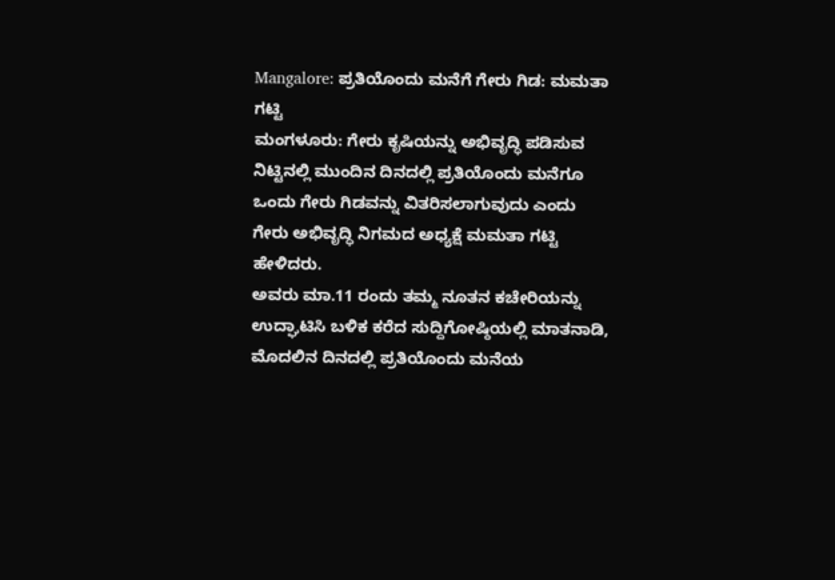Mangalore: ಪ್ರತಿಯೊಂದು ಮನೆಗೆ ಗೇರು ಗಿಡ: ಮಮತಾ ಗಟ್ಟಿ
ಮಂಗಳೂರು: ಗೇರು ಕೃಷಿಯನ್ನು ಅಭಿವೃದ್ಧಿ ಪಡಿಸುವ ನಿಟ್ಟಿನಲ್ಲಿ ಮುಂದಿನ ದಿನದಲ್ಲಿ ಪ್ರತಿಯೊಂದು ಮನೆಗೂ ಒಂದು ಗೇರು ಗಿಡವನ್ನು ವಿತರಿಸಲಾಗುವುದು ಎಂದು ಗೇರು ಅಭಿವೃದ್ಧಿ ನಿಗಮದ ಅಧ್ಯಕ್ಷೆ ಮಮತಾ ಗಟ್ಟಿ ಹೇಳಿದರು.
ಅವರು ಮಾ.11 ರಂದು ತಮ್ಮ ನೂತನ ಕಚೇರಿಯನ್ನು ಉದ್ಘಾಟಿಸಿ ಬಳಿಕ ಕರೆದ ಸುದ್ದಿಗೋಷ್ಠಿಯಲ್ಲಿ ಮಾತನಾಡಿ, ಮೊದಲಿನ ದಿನದಲ್ಲಿ ಪ್ರತಿಯೊಂದು ಮನೆಯ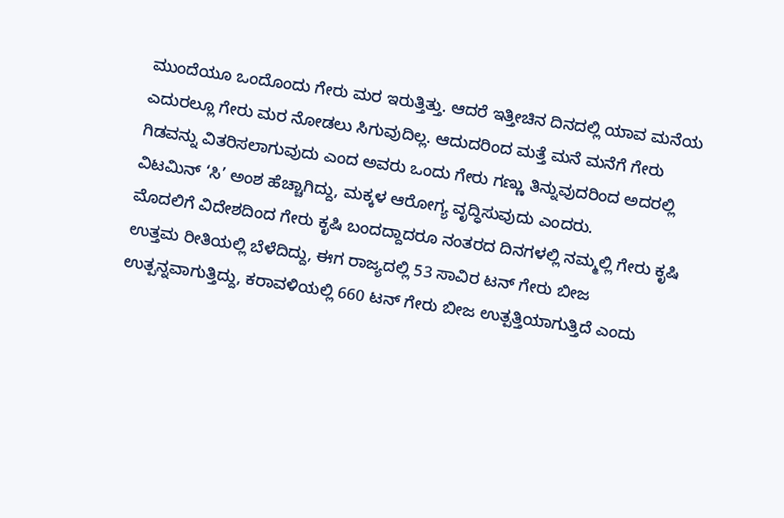ಮುಂದೆಯೂ ಒಂದೊಂದು ಗೇರು ಮರ ಇರುತ್ತಿತ್ತು. ಆದರೆ ಇತ್ತೀಚಿನ ದಿನದಲ್ಲಿ ಯಾವ ಮನೆಯ ಎದುರಲ್ಲೂ ಗೇರು ಮರ ನೋಡಲು ಸಿಗುವುದಿಲ್ಲ. ಆದುದರಿಂದ ಮತ್ತೆ ಮನೆ ಮನೆಗೆ ಗೇರು ಗಿಡವನ್ನು ವಿತರಿಸಲಾಗುವುದು ಎಂದ ಅವರು ಒಂದು ಗೇರು ಗಣ್ಣು ತಿನ್ನುವುದರಿಂದ ಅದರಲ್ಲಿ ವಿಟಮಿನ್ ‘ಸಿ’ ಅಂಶ ಹೆಚ್ಚಾಗಿದ್ದು, ಮಕ್ಕಳ ಆರೋಗ್ಯ ವೃದ್ಧಿಸುವುದು ಎಂದರು.
ಮೊದಲಿಗೆ ವಿದೇಶದಿಂದ ಗೇರು ಕೃಷಿ ಬಂದದ್ದಾದರೂ ನಂತರದ ದಿನಗಳಲ್ಲಿ ನಮ್ಮಲ್ಲಿ ಗೇರು ಕೃಷಿ ಉತ್ತಮ ರೀತಿಯಲ್ಲಿ ಬೆಳೆದಿದ್ದು, ಈಗ ರಾಜ್ಯದಲ್ಲಿ 53 ಸಾವಿರ ಟನ್ ಗೇರು ಬೀಜ ಉತ್ಪನ್ನವಾಗುತ್ತಿದ್ದು, ಕರಾವಳಿಯಲ್ಲಿ 660 ಟನ್ ಗೇರು ಬೀಜ ಉತ್ಪತ್ತಿಯಾಗುತ್ತಿದೆ ಎಂದು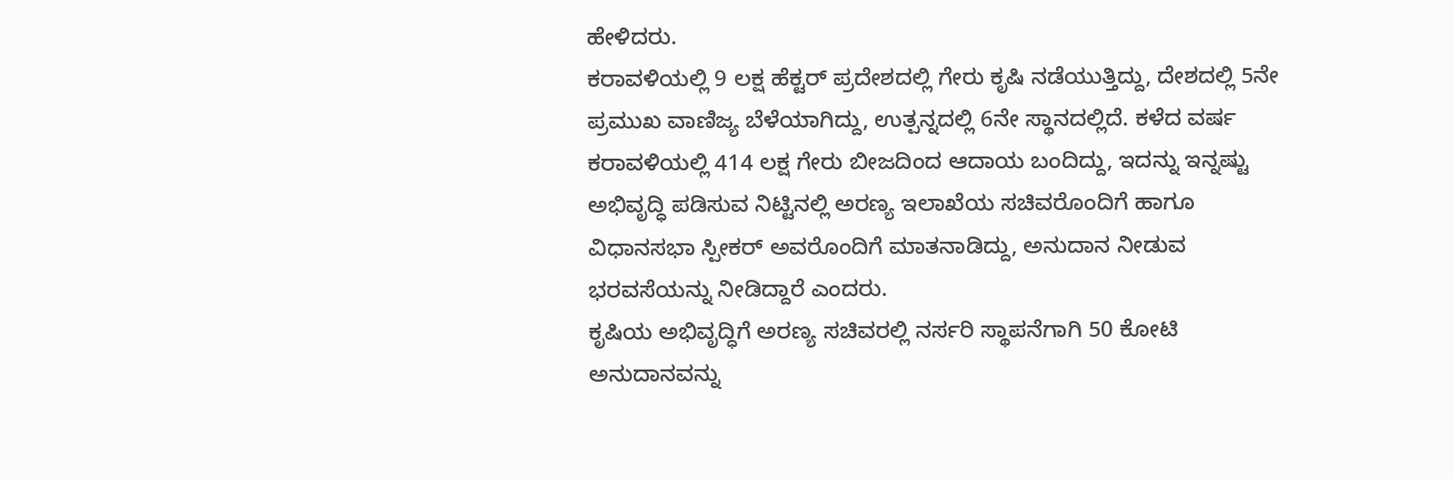ಹೇಳಿದರು.
ಕರಾವಳಿಯಲ್ಲಿ 9 ಲಕ್ಷ ಹೆಕ್ಟರ್ ಪ್ರದೇಶದಲ್ಲಿ ಗೇರು ಕೃಷಿ ನಡೆಯುತ್ತಿದ್ದು, ದೇಶದಲ್ಲಿ 5ನೇ ಪ್ರಮುಖ ವಾಣಿಜ್ಯ ಬೆಳೆಯಾಗಿದ್ದು, ಉತ್ಪನ್ನದಲ್ಲಿ 6ನೇ ಸ್ಥಾನದಲ್ಲಿದೆ. ಕಳೆದ ವರ್ಷ ಕರಾವಳಿಯಲ್ಲಿ 414 ಲಕ್ಷ ಗೇರು ಬೀಜದಿಂದ ಆದಾಯ ಬಂದಿದ್ದು, ಇದನ್ನು ಇನ್ನಷ್ಟು ಅಭಿವೃದ್ಧಿ ಪಡಿಸುವ ನಿಟ್ಟಿನಲ್ಲಿ ಅರಣ್ಯ ಇಲಾಖೆಯ ಸಚಿವರೊಂದಿಗೆ ಹಾಗೂ ವಿಧಾನಸಭಾ ಸ್ಪೀಕರ್ ಅವರೊಂದಿಗೆ ಮಾತನಾಡಿದ್ದು, ಅನುದಾನ ನೀಡುವ ಭರವಸೆಯನ್ನು ನೀಡಿದ್ದಾರೆ ಎಂದರು.
ಕೃಷಿಯ ಅಭಿವೃದ್ಧಿಗೆ ಅರಣ್ಯ ಸಚಿವರಲ್ಲಿ ನರ್ಸರಿ ಸ್ಥಾಪನೆಗಾಗಿ 50 ಕೋಟಿ ಅನುದಾನವನ್ನು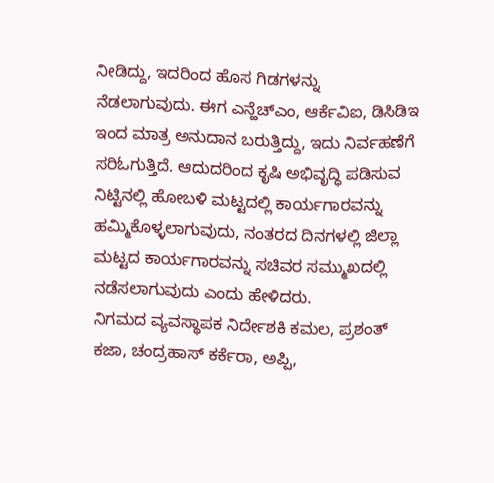ನೀಡಿದ್ದು, ಇದರಿಂದ ಹೊಸ ಗಿಡಗಳನ್ನು ನೆಡಲಾಗುವುದು. ಈಗ ಎನ್ಹೆಚ್ಎಂ, ಆರ್ಕೆವಿಐ, ಡಿಸಿಡಿಇ ಇಂದ ಮಾತ್ರ ಅನುದಾನ ಬರುತ್ತಿದ್ದು, ಇದು ನಿರ್ವಹಣೆಗೆ ಸರಿಓಗುತ್ತಿದೆ. ಆದುದರಿಂದ ಕೃಷಿ ಅಭಿವೃದ್ಧಿ ಪಡಿಸುವ ನಿಟ್ಟಿನಲ್ಲಿ ಹೋಬಳಿ ಮಟ್ಟದಲ್ಲಿ ಕಾರ್ಯಗಾರವನ್ನು ಹಮ್ಮಿಕೊಳ್ಳಲಾಗುವುದು, ನಂತರದ ದಿನಗಳಲ್ಲಿ ಜಿಲ್ಲಾ ಮಟ್ಟದ ಕಾರ್ಯಗಾರವನ್ನು ಸಚಿವರ ಸಮ್ಮುಖದಲ್ಲಿ ನಡೆಸಲಾಗುವುದು ಎಂದು ಹೇಳಿದರು.
ನಿಗಮದ ವ್ಯವಸ್ಥಾಪಕ ನಿರ್ದೇಶಕಿ ಕಮಲ, ಪ್ರಶಂತ್ ಕಜಾ, ಚಂದ್ರಹಾಸ್ ಕರ್ಕೆರಾ, ಅಪ್ಪಿ,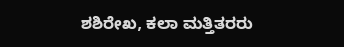ಶಶಿರೇಖ, ಕಲಾ ಮತ್ತಿತರರು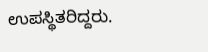ಉಪಸ್ಥಿತರಿದ್ದರು.